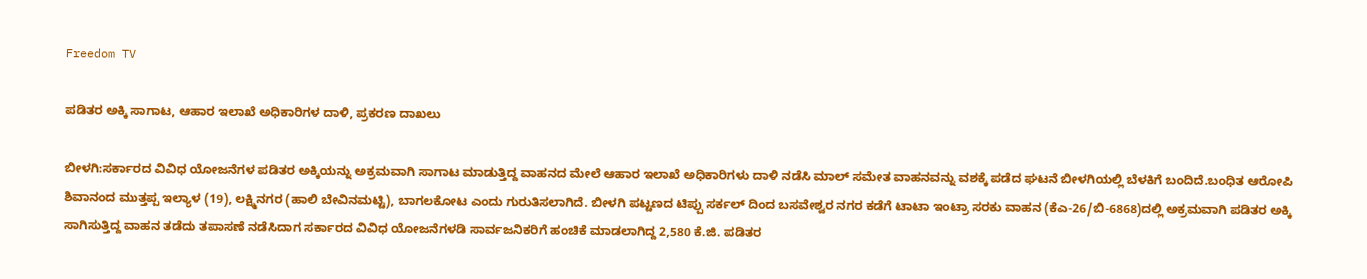Freedom TV

ಪಡಿತರ ಅಕ್ಕಿ ಸಾಗಾಟ, ಆಹಾರ ಇಲಾಖೆ ಅಧಿಕಾರಿಗಳ ದಾಳಿ, ಪ್ರಕರಣ ದಾಖಲು

ಬೀಳಗಿ:ಸರ್ಕಾರದ ವಿವಿಧ ಯೋಜನೆಗಳ ಪಡಿತರ ಅಕ್ಕಿಯನ್ನು ಅಕ್ರಮವಾಗಿ ಸಾಗಾಟ ಮಾಡುತ್ತಿದ್ದ ವಾಹನದ ಮೇಲೆ ಆಹಾರ ಇಲಾಖೆ ಅಧಿಕಾರಿಗಳು ದಾಳಿ ನಡೆಸಿ ಮಾಲ್ ಸಮೇತ ವಾಹನವನ್ನು ವಶಕ್ಕೆ ಪಡೆದ ಘಟನೆ ಬೀಳಗಿಯಲ್ಲಿ ಬೆಳಕಿಗೆ ಬಂದಿದೆ.ಬಂಧಿತ ಆರೋಪಿ ಶಿವಾನಂದ ಮುತ್ತಪ್ಪ ಇಲ್ಯಾಳ (19), ಲಕ್ಷ್ಮಿನಗರ (ಹಾಲಿ ಬೇವಿನಮಟ್ಟಿ), ಬಾಗಲಕೋಟ ಎಂದು ಗುರುತಿಸಲಾಗಿದೆ. ಬೀಳಗಿ ಪಟ್ಟಣದ ಟಿಪ್ಪು ಸರ್ಕಲ್ ದಿಂದ ಬಸವೇಶ್ವರ ನಗರ ಕಡೆಗೆ ಟಾಟಾ ಇಂಟ್ರಾ ಸರಕು ವಾಹನ (ಕೆಎ-26/ಬಿ-6868)ದಲ್ಲಿ ಅಕ್ರಮವಾಗಿ ಪಡಿತರ ಅಕ್ಕಿ ಸಾಗಿಸುತ್ತಿದ್ದ ವಾಹನ ತಡೆದು ತಪಾಸಣೆ ನಡೆಸಿದಾಗ ಸರ್ಕಾರದ ವಿವಿಧ ಯೋಜನೆಗಳಡಿ ಸಾರ್ವಜನಿಕರಿಗೆ ಹಂಚಿಕೆ ಮಾಡಲಾಗಿದ್ದ 2,580 ಕೆ.ಜಿ. ಪಡಿತರ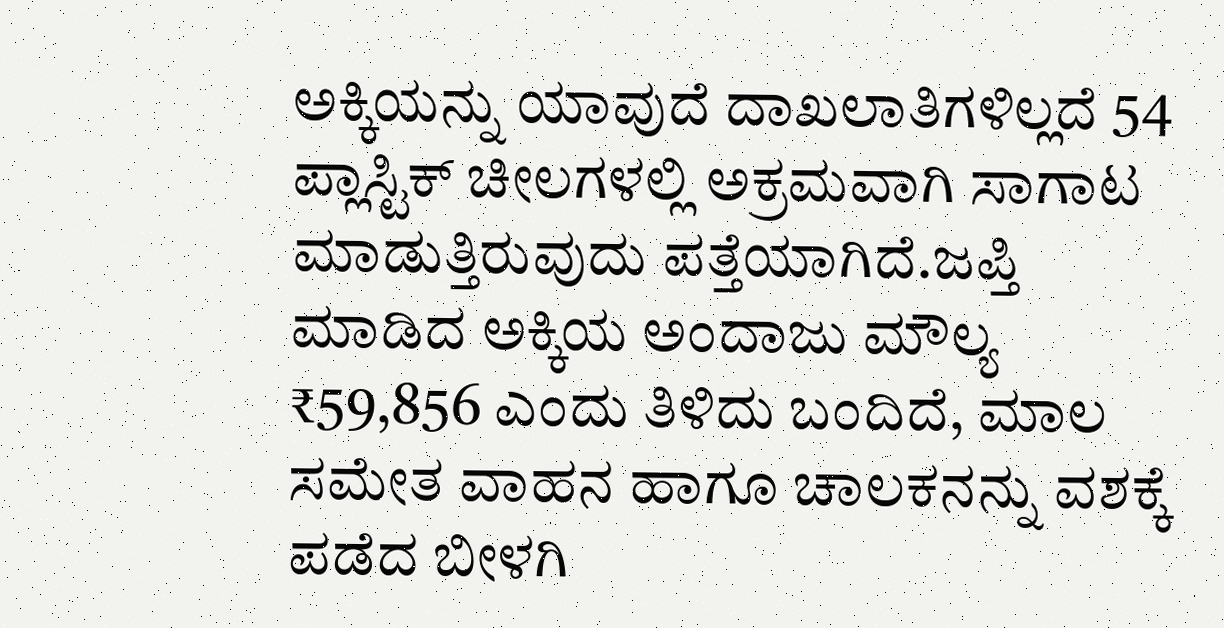ಅಕ್ಕಿಯನ್ನು ಯಾವುದೆ ದಾಖಲಾತಿಗಳಿಲ್ಲದೆ 54 ಪ್ಲಾಸ್ಟಿಕ್ ಚೀಲಗಳಲ್ಲಿ ಅಕ್ರಮವಾಗಿ ಸಾಗಾಟ ಮಾಡುತ್ತಿರುವುದು ಪತ್ತೆಯಾಗಿದೆ.ಜಪ್ತಿ ಮಾಡಿದ ಅಕ್ಕಿಯ ಅಂದಾಜು ಮೌಲ್ಯ ₹59,856 ಎಂದು ತಿಳಿದು ಬಂದಿದೆ, ಮಾಲ ಸಮೇತ ವಾಹನ ಹಾಗೂ ಚಾಲಕನನ್ನು ವಶಕ್ಕೆ ಪಡೆದ ಬೀಳಗಿ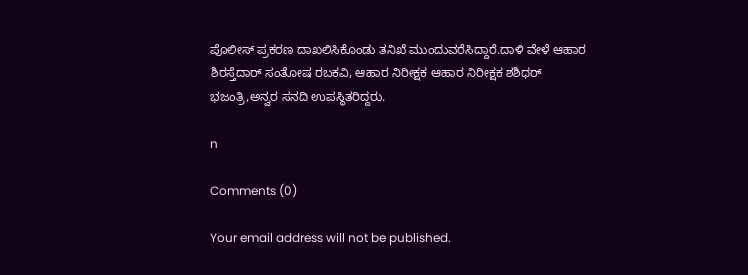ಪೊಲೀಸ್ ಪ್ರಕರಣ ದಾಖಲಿಸಿಕೊಂಡು ತನಿಖೆ ಮುಂದುವರೆಸಿದ್ದಾರೆ.ದಾಳಿ ವೇಳೆ ಆಹಾರ ಶಿರಸ್ತೆದಾರ್ ಸಂತೋಷ ರಬಕವಿ, ಆಹಾರ ನಿರೀಕ್ಷಕ ಆಹಾರ ನಿರೀಕ್ಷಕ ಶಶಿಧರ್ ಭಜಂತ್ರಿ,ಅನ್ವರ ಸನದಿ ಉಪಸ್ಥಿತರಿದ್ದರು.

n

Comments (0)

Your email address will not be published.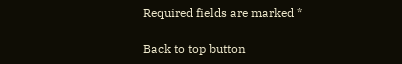Required fields are marked *

Back to top button